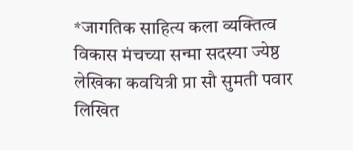*जागतिक साहित्य कला व्यक्तित्व विकास मंचच्या सन्मा सदस्या ज्येष्ठ लेखिका कवयित्री प्रा सौ सुमती पवार लिखित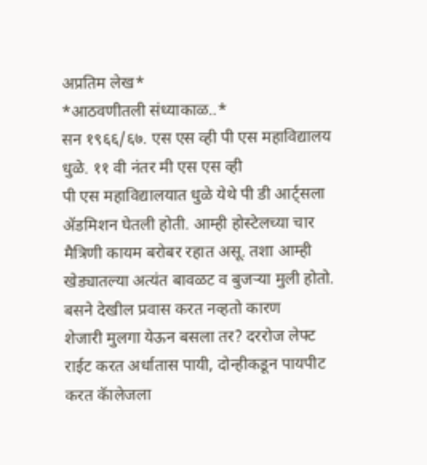अप्रतिम लेख*
*आठवणीतली संध्याकाळ..*
सन १९६६/६७. एस एस व्ही पी एस महाविद्यालय धुळे. ११ वी नंतर मी एस एस व्ही
पी एस महाविद्यालयात धुळे येथे पी डी आर्ट्सला
ॲडमिशन घेतली होती. आम्ही होस्टेलच्या चार
मैत्रिणी कायम बरोबर रहात असू. तशा आम्ही
खेड्यातल्या अत्यंत बावळट व बुजऱ्या मुली होतो. बसने देखील प्रवास करत नव्हतो कारण
शेजारी मुलगा येऊन बसला तर? दररोज लेफ्ट
राईट करत अर्धातास पायी, दोन्हीकडून पायपीट
करत कॅालेजला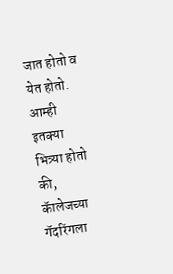जात होतो व येत होतो.
आम्ही इतक्या भित्र्या होतो की, कॅालेजच्या गॅदरिंगला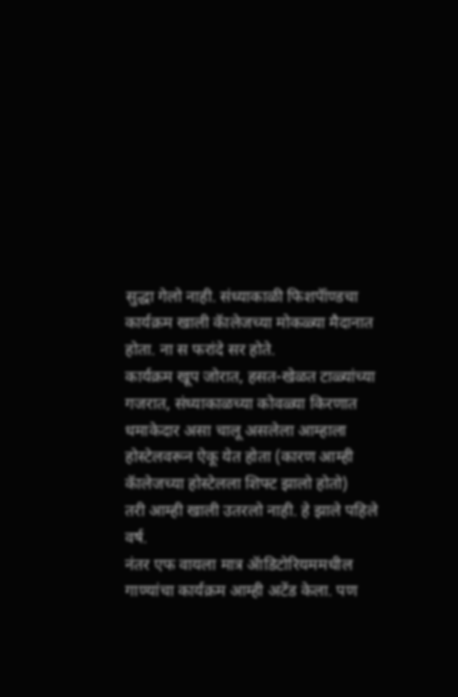सुद्धा गेलो नाही. संध्याकाळी फिशपॅांण्डचा कार्यक्रम खाली कॅालेजच्या मोकळ्या मैदानात होता. ना स फरांदे सर होते.
कार्यक्रम खूप जोरात, हसत-खेळत टाळ्यांच्या
गजरात, संध्याकाळच्या कोवळ्या किरणात धमाकेदार असा चालू असलेला आम्हाला होस्टेलवरून ऐकू येत होता (कारण आम्ही कॅालेजच्या होस्टेलला शिफ्ट झालो होतो)
तरी आम्ही खाली उतरलो नाही. हे झाले पहिले
वर्ष.
नंतर एफ वायला मात्र ॲाडिटोरियममधील गाण्यांचा कार्यक्रम आम्ही अटेंड केला. पण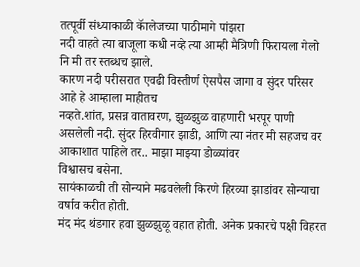तत्पूर्वी संध्याकाळी कॅालेजच्या पाठीमागे पांझरा
नदी वाहते त्या बाजूला कधी नव्हे त्या आम्ही मैत्रिणी फिरायला गेलो नि मी तर स्तब्धच झाले.
कारण नदी परीसरात एवढी विस्तीर्ण ऐसपैस जागा व सुंदर परिसर आहे हे आम्हाला माहीतच
नव्हते.शांत, प्रसन्न वातावरण, झुळझुळ वाहणारी भरपूर पाणी असलेली नदी. सुंदर हिरवीगार झाडी, आणि त्या नंतर मी सहजच वर
आकाशात पाहिले तर.. माझा माझ्या डोळ्यांवर
विश्वासच बसेना.
सायंकाळची ती सोन्याने मढवलेली किरणे हिरव्या झाडांवर सोन्याचा वर्षाव करीत होती.
मंद मंद थंडगार हवा झुळझुळू वहात होती. अनेक प्रकारचे पक्षी विहरत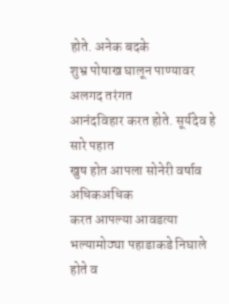होते. अनेक बदके
शुभ्र पोषाख घालून पाण्यावर अलगद तरंगत
आनंदविहार करत होते. सूर्यदेव हे सारे पहात
खुष होत आपला सोनेरी वर्षाव अधिकअधिक
करत आपल्या आवडत्या भल्यामोठ्या पहाडाकडे निघाले होते व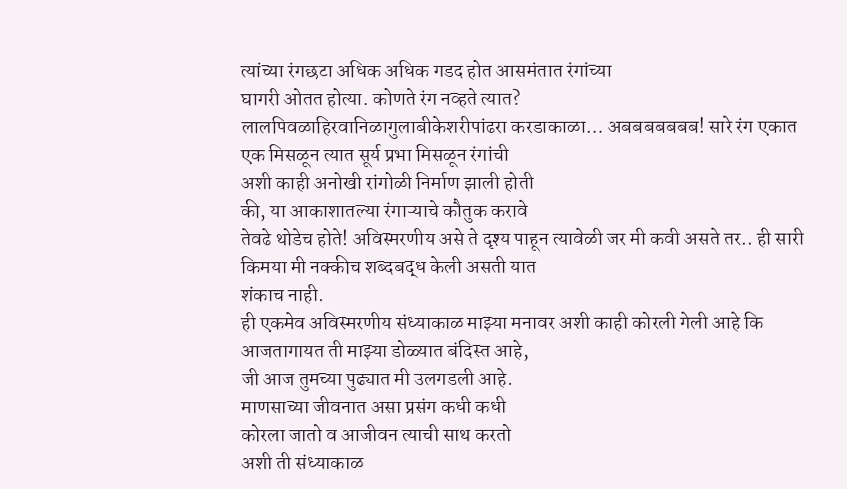त्यांच्या रंगछटा अधिक अधिक गडद होत आसमंतात रंगांच्या
घागरी ओतत होत्या. कोणते रंग नव्हते त्यात?
लालपिवळाहिरवानिळागुलाबीकेशरीपांढरा करडाकाळा… अबबबबबबब! सारे रंग एकात
एक मिसळून त्यात सूर्य प्रभा मिसळून रंगांची
अशी काही अनोखी रांगोळी निर्माण झाली होती
की, या आकाशातल्या रंगाऱ्याचे कौतुक करावे
तेवढे थोडेच होते! अविस्मरणीय असे ते दृश्य पाहून त्यावेळी जर मी कवी असते तर.. ही सारी
किमया मी नक्कीच शब्दबद्ध केली असती यात
शंकाच नाही.
ही एकमेव अविस्मरणीय संध्याकाळ माझ्या मनावर अशी काही कोरली गेली आहे कि आजतागायत ती माझ्या डोळ्यात बंदिस्त आहे,
जी आज तुमच्या पुढ्यात मी उलगडली आहे.
माणसाच्या जीवनात असा प्रसंग कधी कधी
कोरला जातो व आजीवन त्याची साथ करतो
अशी ती संध्याकाळ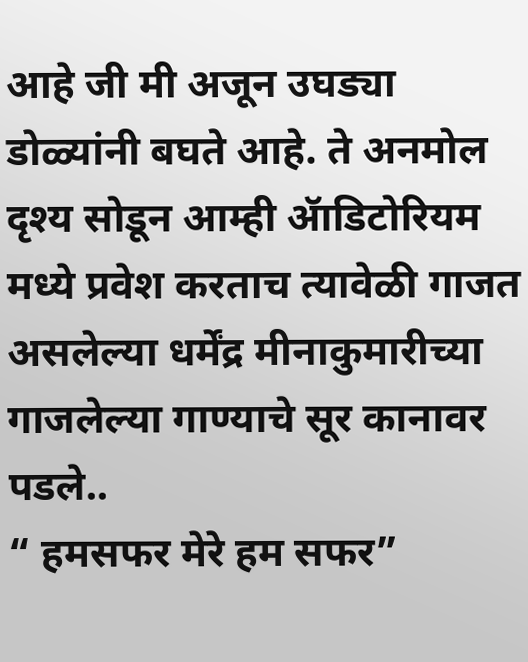आहे जी मी अजून उघड्या
डोळ्यांनी बघते आहे. ते अनमोल दृश्य सोडून आम्ही ॲाडिटोरियम मध्ये प्रवेश करताच त्यावेळी गाजत असलेल्या धर्मेंद्र मीनाकुमारीच्या
गाजलेल्या गाण्याचे सूर कानावर पडले..
“ हमसफर मेरे हम सफर”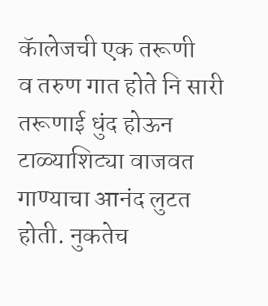कॅालेजची एक तरूणी
व तरुण गात होते नि सारी तरूणाई धुंद होऊन
टाळ्याशिट्या वाजवत गाण्याचा आनंद लुटत होती. नुकतेच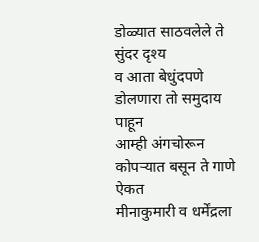डोळ्यात साठवलेले ते सुंदर दृश्य
व आता बेधुंदपणे डोलणारा तो समुदाय पाहून
आम्ही अंगचोरून कोपऱ्यात बसून ते गाणे ऐकत
मीनाकुमारी व धर्मेंद्रला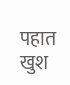पहात खुश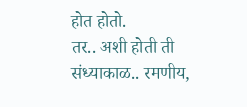होत होतो.
तर.. अशी होती ती संध्याकाळ.. रमणीय,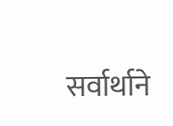सर्वार्थाने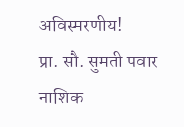अविस्मरणीय!
प्रा. सौ. सुमती पवार नाशिक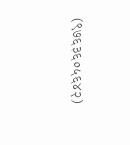(९७६३६०५६४२)